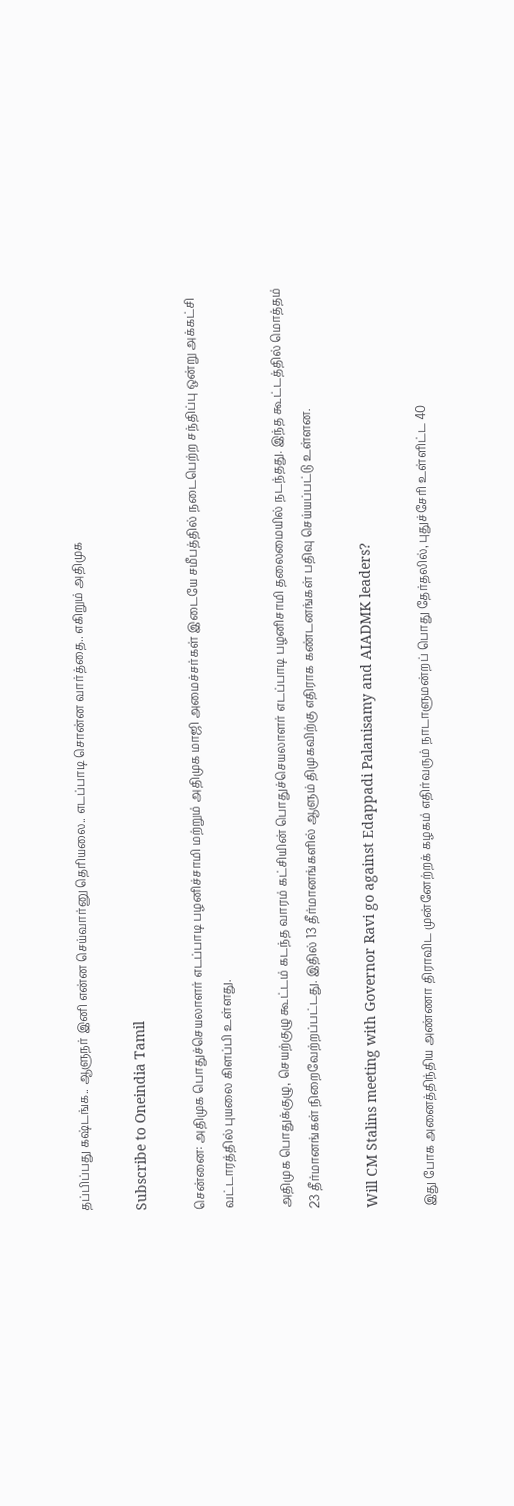தப்பிப்பது கஷ்டங்க.. ஆளுநர் இனி என்ன செய்வார்னு தெரியலை.. எடப்பாடி சொன்ன வார்த்தை.. எகிறும் அதிமுக

Subscribe to Oneindia Tamil

சென்னை: அதிமுக பொதுச்செயலாளர் எடப்பாடி பழனிச்சாமி மற்றும் அதிமுக மாஜி அமைச்சர்கள் இடையே சமீபத்தில் நடைபெற்ற சந்திப்பு ஒன்று அக்கட்சி வட்டாரத்தில் புயலை கிளப்பி உள்ளது.

அதிமுக பொதுக்குழு, செயற்குழு கூட்டம் கடந்த வாரம் கட்சியின் பொதுச்செயலாளர் எடப்பாடி பழனிசாமி தலைமையில் நடந்தது. இந்த கூட்டத்தில் மொத்தம் 23 தீர்மானங்கள் நிறைவேற்றப்பட்டது. இதில் 13 தீர்மானங்களில் ஆளும் திமுகவிற்கு எதிராக கண்டனங்கள் பதிவு செய்யப்பட்டு உள்ளன.

Will CM Stalins meeting with Governor Ravi go against Edappadi Palanisamy and AIADMK leaders?

இது போக அனைத்திந்திய அண்ணா திராவிட முன்னேற்றக் கழகம் எதிர்வரும் நாடாளுமன்றப் பொது தேர்தலில், புதுச்சேரி உள்ளிட்ட 40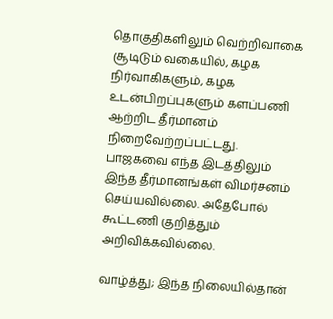தொகுதிகளிலும் வெற்றிவாகை சூடிடும் வகையில், கழக நிர்வாகிகளும், கழக உடன்பிறப்புகளும் களப்பணி ஆற்றிட தீர்மானம் நிறைவேற்றப்பட்டது. பாஜகவை எந்த இடத்திலும் இந்த தீர்மானங்கள் விமர்சனம் செய்யவில்லை. அதேபோல் கூட்டணி குறித்தும் அறிவிக்கவில்லை.

வாழ்த்து; இந்த நிலையில்தான்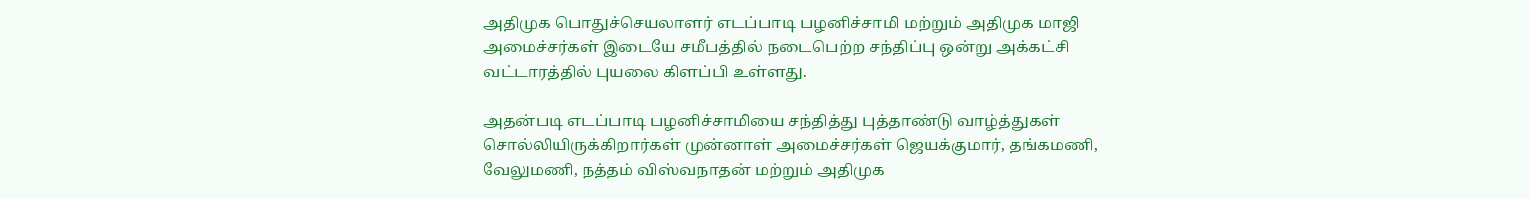அதிமுக பொதுச்செயலாளர் எடப்பாடி பழனிச்சாமி மற்றும் அதிமுக மாஜி அமைச்சர்கள் இடையே சமீபத்தில் நடைபெற்ற சந்திப்பு ஒன்று அக்கட்சி வட்டாரத்தில் புயலை கிளப்பி உள்ளது.

அதன்படி எடப்பாடி பழனிச்சாமியை சந்தித்து புத்தாண்டு வாழ்த்துகள் சொல்லியிருக்கிறார்கள் முன்னாள் அமைச்சர்கள் ஜெயக்குமார், தங்கமணி, வேலுமணி, நத்தம் விஸ்வநாதன் மற்றும் அதிமுக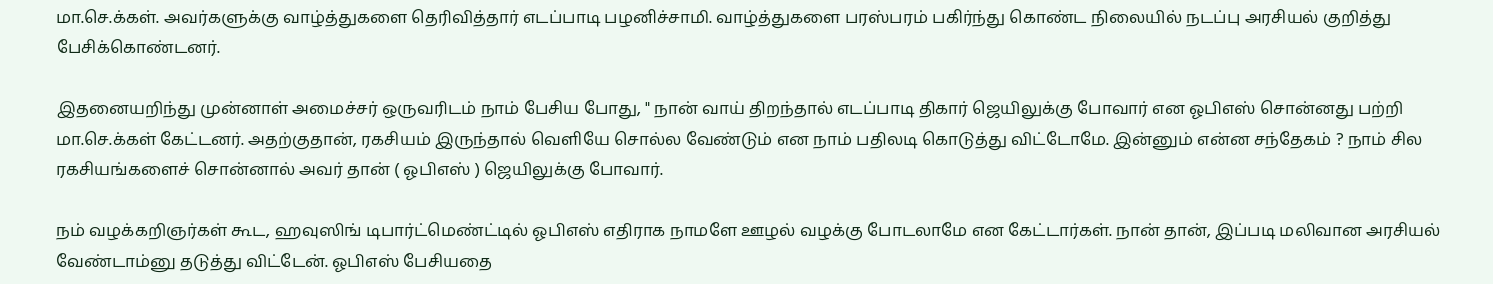மா.செ.க்கள். அவர்களுக்கு வாழ்த்துகளை தெரிவித்தார் எடப்பாடி பழனிச்சாமி. வாழ்த்துகளை பரஸ்பரம் பகிர்ந்து கொண்ட நிலையில் நடப்பு அரசியல் குறித்து பேசிக்கொண்டனர்.

இதனையறிந்து முன்னாள் அமைச்சர் ஒருவரிடம் நாம் பேசிய போது, " நான் வாய் திறந்தால் எடப்பாடி திகார் ஜெயிலுக்கு போவார் என ஓபிஎஸ் சொன்னது பற்றி மா.செ.க்கள் கேட்டனர். அதற்குதான், ரகசியம் இருந்தால் வெளியே சொல்ல வேண்டும் என நாம் பதிலடி கொடுத்து விட்டோமே. இன்னும் என்ன சந்தேகம் ? நாம் சில ரகசியங்களைச் சொன்னால் அவர் தான் ( ஓபிஎஸ் ) ஜெயிலுக்கு போவார்.

நம் வழக்கறிஞர்கள் கூட, ஹவுஸிங் டிபார்ட்மெண்ட்டில் ஓபிஎஸ் எதிராக நாமளே ஊழல் வழக்கு போடலாமே என கேட்டார்கள். நான் தான், இப்படி மலிவான அரசியல் வேண்டாம்னு தடுத்து விட்டேன். ஓபிஎஸ் பேசியதை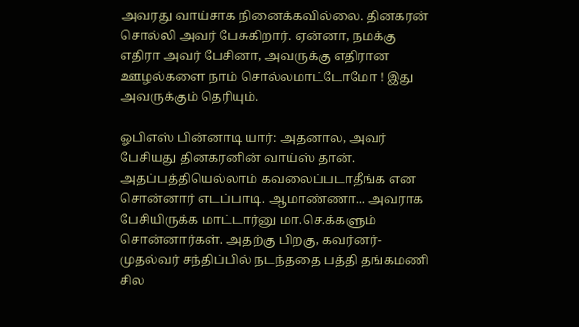அவரது வாய்சாக நினைக்கவில்லை. தினகரன் சொல்லி அவர் பேசுகிறார். ஏன்னா, நமக்கு எதிரா அவர் பேசினா, அவருக்கு எதிரான ஊழல்களை நாம் சொல்லமாட்டோமோ ! இது அவருக்கும் தெரியும்.

ஓபிஎஸ் பின்னாடி யார்: அதனால, அவர் பேசியது தினகரனின் வாய்ஸ் தான். அதப்பத்தியெல்லாம் கவலைப்படாதீங்க என சொன்னார் எடப்பாடி. ஆமாண்ணா... அவராக பேசியிருக்க மாட்டார்னு மா.செ.க்களும் சொன்னார்கள். அதற்கு பிறகு, கவர்னர்-முதல்வர் சந்திப்பில் நடந்ததை பத்தி தங்கமணி சில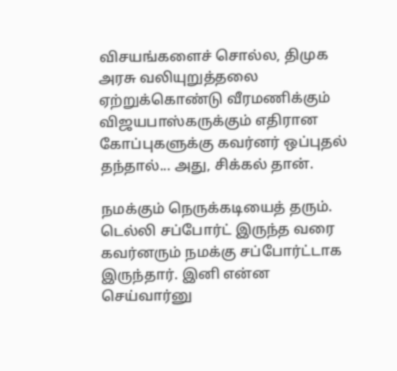விசயங்களைச் சொல்ல, திமுக அரசு வலியுறுத்தலை ஏற்றுக்கொண்டு வீரமணிக்கும் விஜயபாஸ்கருக்கும் எதிரான கோப்புகளுக்கு கவர்னர் ஒப்புதல் தந்தால்... அது, சிக்கல் தான்.

நமக்கும் நெருக்கடியைத் தரும். டெல்லி சப்போர்ட் இருந்த வரை கவர்னரும் நமக்கு சப்போர்ட்டாக இருந்தார். இனி என்ன செய்வார்னு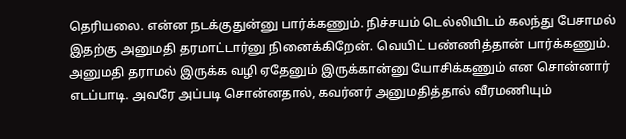தெரியலை. என்ன நடக்குதுன்னு பார்க்கணும். நிச்சயம் டெல்லியிடம் கலந்து பேசாமல் இதற்கு அனுமதி தரமாட்டார்னு நினைக்கிறேன். வெயிட் பண்ணித்தான் பார்க்கணும். அனுமதி தராமல் இருக்க வழி ஏதேனும் இருக்கான்னு யோசிக்கணும் என சொன்னார் எடப்பாடி. அவரே அப்படி சொன்னதால், கவர்னர் அனுமதித்தால் வீரமணியும்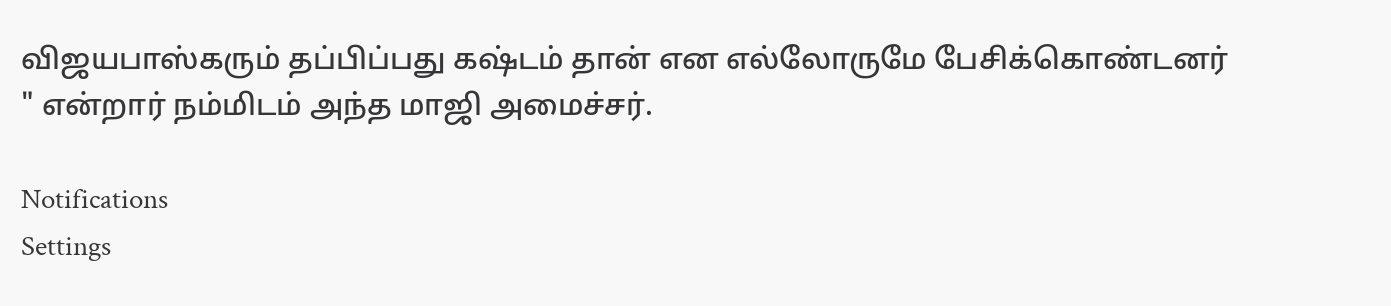விஜயபாஸ்கரும் தப்பிப்பது கஷ்டம் தான் என எல்லோருமே பேசிக்கொண்டனர் " என்றார் நம்மிடம் அந்த மாஜி அமைச்சர்.

Notifications
Settings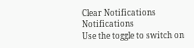Clear Notifications
Notifications
Use the toggle to switch on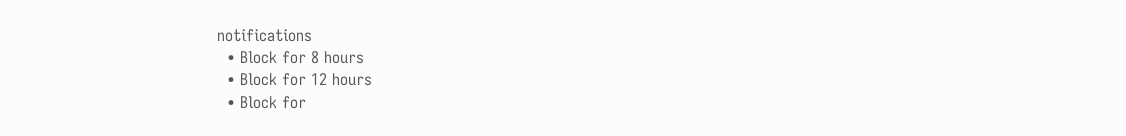notifications
  • Block for 8 hours
  • Block for 12 hours
  • Block for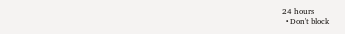24 hours
  • Don't block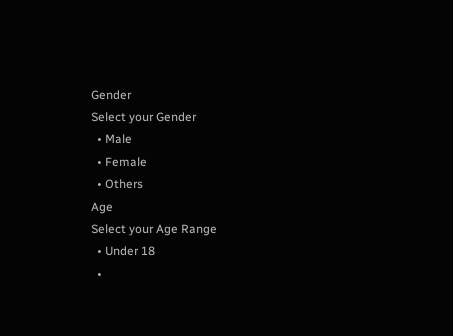Gender
Select your Gender
  • Male
  • Female
  • Others
Age
Select your Age Range
  • Under 18
  •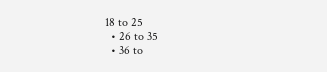18 to 25
  • 26 to 35
  • 36 to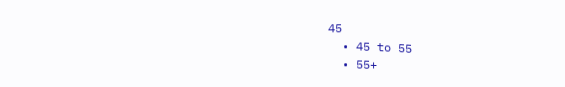45
  • 45 to 55
  • 55+